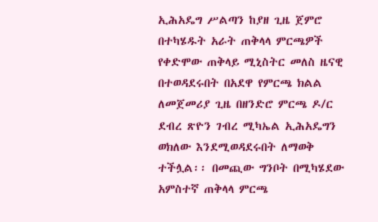ኢሕአዴግ ሥልጣን ከያዘ ጊዜ ጀምሮ በተካሄዱት አራት ጠቅላላ ምርጫዎች የቀድሞው ጠቅላይ ሚኒስትር መለስ ዜናዊ በተወዳደሩበት በአደዋ የምርጫ ክልል ለመጀመሪያ ጊዜ በዘንድሮ ምርጫ ዶ/ር ደብረ ጽዮን ገብረ ሚካኤል ኢሕአዴግን ወክለው እንደሚወዳደሩበት ለማወቅ ተችሏል፡፡ በመጪው ግንቦት በሚካሄደው አምስተኛ ጠቅላላ ምርጫ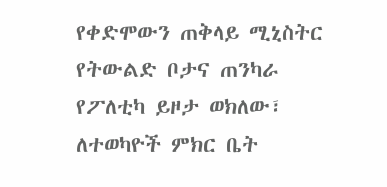የቀድሞውን ጠቅላይ ሚኒስትር የትውልድ ቦታና ጠንካራ የፖለቲካ ይዞታ ወክለው፣ ለተወካዮች ምክር ቤት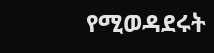የሚወዳደሩት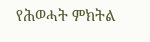የሕወሓት ምክትል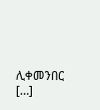ሊቀመንበር […]